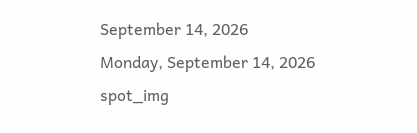September 14, 2026
Monday, September 14, 2026
spot_img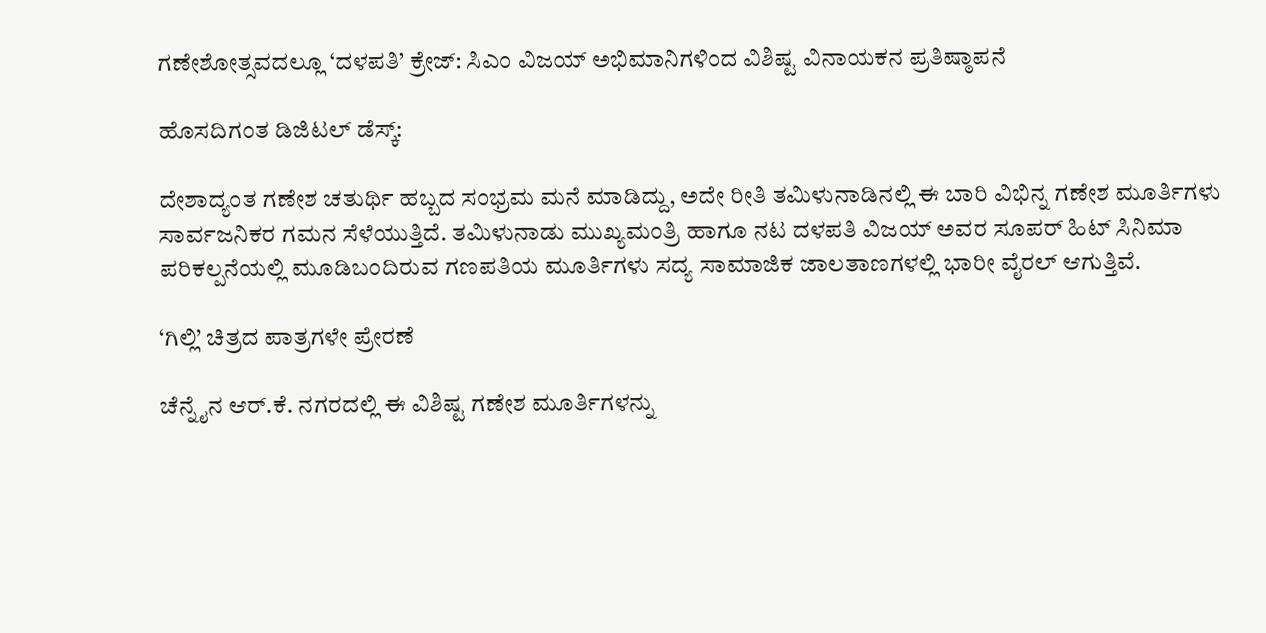ಗಣೇಶೋತ್ಸವದಲ್ಲೂ ‘ದಳಪತಿ’ ಕ್ರೇಜ್: ಸಿಎಂ ವಿಜಯ್ ಅಭಿಮಾನಿಗಳಿಂದ ವಿಶಿಷ್ಟ ವಿನಾಯಕನ ಪ್ರತಿಷ್ಠಾಪನೆ

ಹೊಸದಿಗಂತ ಡಿಜಿಟಲ್‌ ಡೆಸ್ಕ್:

ದೇಶಾದ್ಯಂತ ಗಣೇಶ ಚತುರ್ಥಿ ಹಬ್ಬದ ಸಂಭ್ರಮ ಮನೆ ಮಾಡಿದ್ದು, ಅದೇ ರೀತಿ ತಮಿಳುನಾಡಿನಲ್ಲಿ ಈ ಬಾರಿ ವಿಭಿನ್ನ ಗಣೇಶ ಮೂರ್ತಿಗಳು ಸಾರ್ವಜನಿಕರ ಗಮನ ಸೆಳೆಯುತ್ತಿದೆ. ತಮಿಳುನಾಡು ಮುಖ್ಯಮಂತ್ರಿ ಹಾಗೂ ನಟ ದಳಪತಿ ವಿಜಯ್ ಅವರ ಸೂಪರ್ ಹಿಟ್ ಸಿನಿಮಾ ಪರಿಕಲ್ಪನೆಯಲ್ಲಿ ಮೂಡಿಬಂದಿರುವ ಗಣಪತಿಯ ಮೂರ್ತಿಗಳು ಸದ್ಯ ಸಾಮಾಜಿಕ ಜಾಲತಾಣಗಳಲ್ಲಿ ಭಾರೀ ವೈರಲ್ ಆಗುತ್ತಿವೆ.

‘ಗಿಲ್ಲಿ’ ಚಿತ್ರದ ಪಾತ್ರಗಳೇ ಪ್ರೇರಣೆ

ಚೆನ್ನೈನ ಆರ್.ಕೆ. ನಗರದಲ್ಲಿ ಈ ವಿಶಿಷ್ಟ ಗಣೇಶ ಮೂರ್ತಿಗಳನ್ನು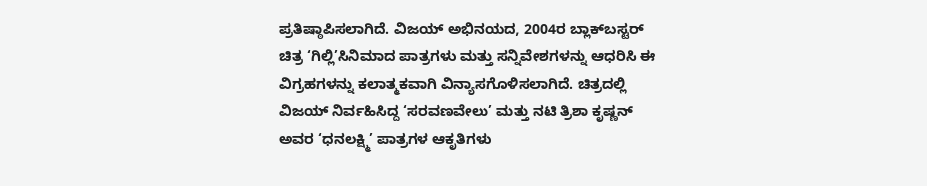ಪ್ರತಿಷ್ಠಾಪಿಸಲಾಗಿದೆ. ವಿಜಯ್ ಅಭಿನಯದ, 2004ರ ಬ್ಲಾಕ್‌ಬಸ್ಟರ್ ಚಿತ್ರ ‘ಗಿಲ್ಲಿ’ಸಿನಿಮಾದ ಪಾತ್ರಗಳು ಮತ್ತು ಸನ್ನಿವೇಶಗಳನ್ನು ಆಧರಿಸಿ ಈ ವಿಗ್ರಹಗಳನ್ನು ಕಲಾತ್ಮಕವಾಗಿ ವಿನ್ಯಾಸಗೊಳಿಸಲಾಗಿದೆ. ಚಿತ್ರದಲ್ಲಿ ವಿಜಯ್ ನಿರ್ವಹಿಸಿದ್ದ ‘ಸರವಣವೇಲು’ ಮತ್ತು ನಟಿ ತ್ರಿಶಾ ಕೃಷ್ಣನ್ ಅವರ ‘ಧನಲಕ್ಷ್ಮಿ’ ಪಾತ್ರಗಳ ಆಕೃತಿಗಳು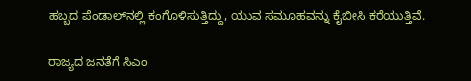ಹಬ್ಬದ ಪೆಂಡಾಲ್‌ನಲ್ಲಿ ಕಂಗೊಳಿಸುತ್ತಿದ್ದು, ಯುವ ಸಮೂಹವನ್ನು ಕೈಬೀಸಿ ಕರೆಯುತ್ತಿವೆ.

ರಾಜ್ಯದ ಜನತೆಗೆ ಸಿಎಂ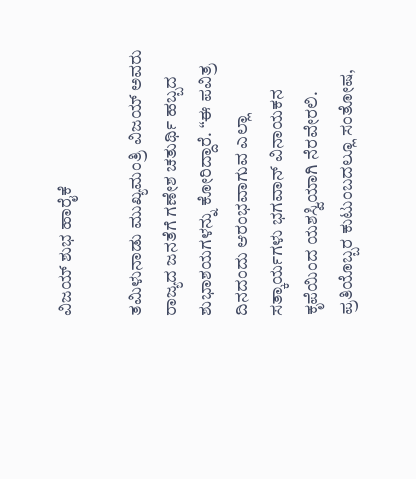ವಿಜಯ್ ಶುಭ ಹಾರೈಕೆ

ತಮಿಳುನಾಡು ಮುಖ್ಯಮಂತ್ರಿ ವಿಜಯ್ ಅವರು ರಾಜ್ಯದ ಜನತೆಗೆ ಗಣೇಶ ಚತುರ್ಥಿ ಹಬ್ಬದ ಶುಭಾಶಯಗಳನ್ನು ಕೋರಿದ್ದಾರೆ. “ಈ ಪವಿತ್ರ ದಿನದಂದು ಆರಂಭವಾಗುವ ಎಲ್ಲಾ ಸತ್ಕಾರ್ಯಗಳು ಭಗವಾನ್ ವಿನಾಯಕನ ಕೃಪೆಯಿಂದ ಯಶಸ್ವಿಯಾಗಿ ನೆರವೇರಲಿ. ಪ್ರತಿಯೊಬ್ಬರ ಕುಟುಂಬದಲ್ಲೂ ಸಂತೋಷ,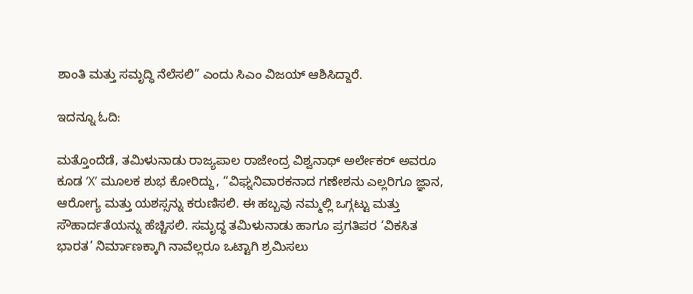ಶಾಂತಿ ಮತ್ತು ಸಮೃದ್ಧಿ ನೆಲೆಸಲಿ” ಎಂದು ಸಿಎಂ ವಿಜಯ್ ಆಶಿಸಿದ್ದಾರೆ.

ಇದನ್ನೂ ಓದಿ:

ಮತ್ತೊಂದೆಡೆ, ತಮಿಳುನಾಡು ರಾಜ್ಯಪಾಲ ರಾಜೇಂದ್ರ ವಿಶ್ವನಾಥ್ ಅರ್ಲೇಕರ್ ಅವರೂ ಕೂಡ ‘X’ ಮೂಲಕ ಶುಭ ಕೋರಿದ್ದು, “ವಿಘ್ನನಿವಾರಕನಾದ ಗಣೇಶನು ಎಲ್ಲರಿಗೂ ಜ್ಞಾನ, ಆರೋಗ್ಯ ಮತ್ತು ಯಶಸ್ಸನ್ನು ಕರುಣಿಸಲಿ. ಈ ಹಬ್ಬವು ನಮ್ಮಲ್ಲಿ ಒಗ್ಗಟ್ಟು ಮತ್ತು ಸೌಹಾರ್ದತೆಯನ್ನು ಹೆಚ್ಚಿಸಲಿ. ಸಮೃದ್ಧ ತಮಿಳುನಾಡು ಹಾಗೂ ಪ್ರಗತಿಪರ ‘ವಿಕಸಿತ ಭಾರತ’ ನಿರ್ಮಾಣಕ್ಕಾಗಿ ನಾವೆಲ್ಲರೂ ಒಟ್ಟಾಗಿ ಶ್ರಮಿಸಲು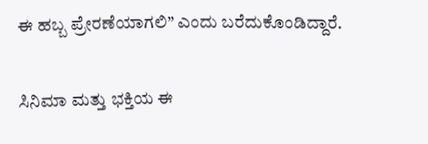ಈ ಹಬ್ಬ ಪ್ರೇರಣೆಯಾಗಲಿ” ಎಂದು ಬರೆದುಕೊಂಡಿದ್ದಾರೆ.

ಸಿನಿಮಾ ಮತ್ತು ಭಕ್ತಿಯ ಈ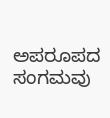ಅಪರೂಪದ ಸಂಗಮವು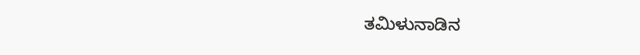ತಮಿಳುನಾಡಿನ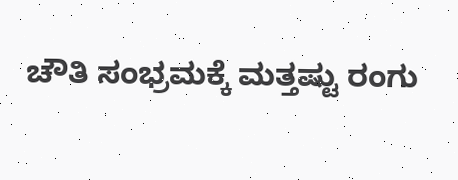ಚೌತಿ ಸಂಭ್ರಮಕ್ಕೆ ಮತ್ತಷ್ಟು ರಂಗು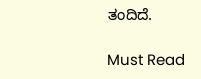ತಂದಿದೆ.

Must Read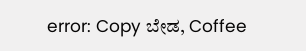error: Copy ಬೇಡ, Coffee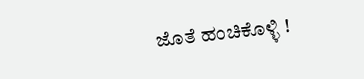ಜೊತೆ ಹಂಚಿಕೊಳ್ಳಿ !